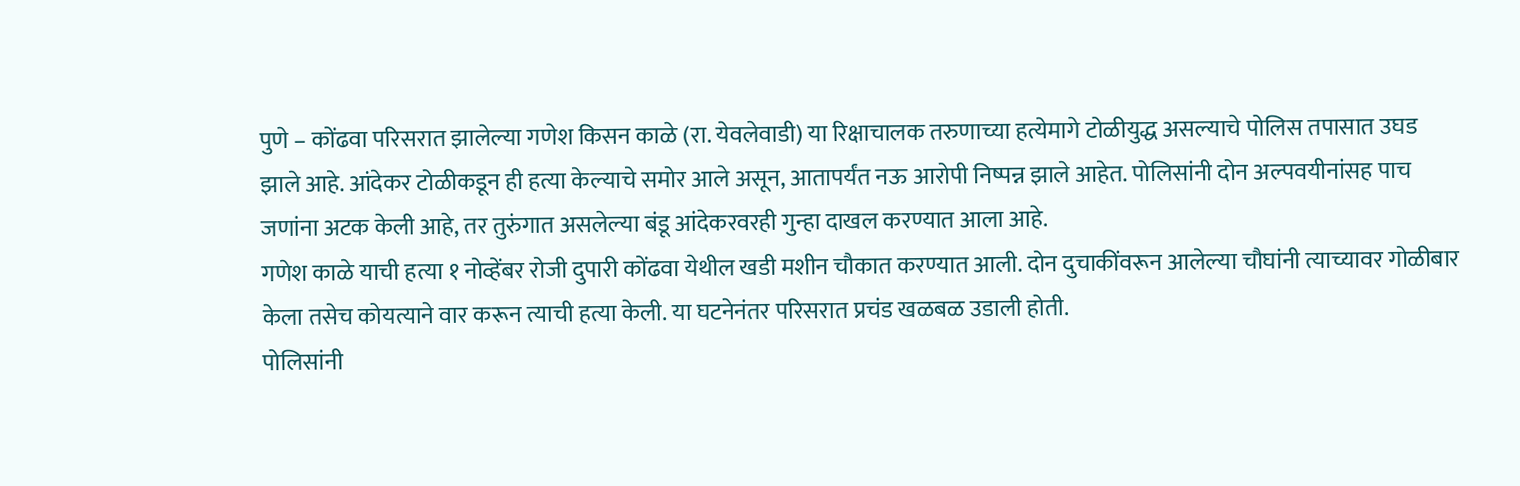पुणे – कोंढवा परिसरात झालेल्या गणेश किसन काळे (रा. येवलेवाडी) या रिक्षाचालक तरुणाच्या हत्येमागे टोळीयुद्ध असल्याचे पोलिस तपासात उघड झाले आहे. आंदेकर टोळीकडून ही हत्या केल्याचे समोर आले असून, आतापर्यंत नऊ आरोपी निष्पन्न झाले आहेत. पोलिसांनी दोन अल्पवयीनांसह पाच जणांना अटक केली आहे, तर तुरुंगात असलेल्या बंडू आंदेकरवरही गुन्हा दाखल करण्यात आला आहे.
गणेश काळे याची हत्या १ नोव्हेंबर रोजी दुपारी कोंढवा येथील खडी मशीन चौकात करण्यात आली. दोन दुचाकींवरून आलेल्या चौघांनी त्याच्यावर गोळीबार केला तसेच कोयत्याने वार करून त्याची हत्या केली. या घटनेनंतर परिसरात प्रचंड खळबळ उडाली होती.
पोलिसांनी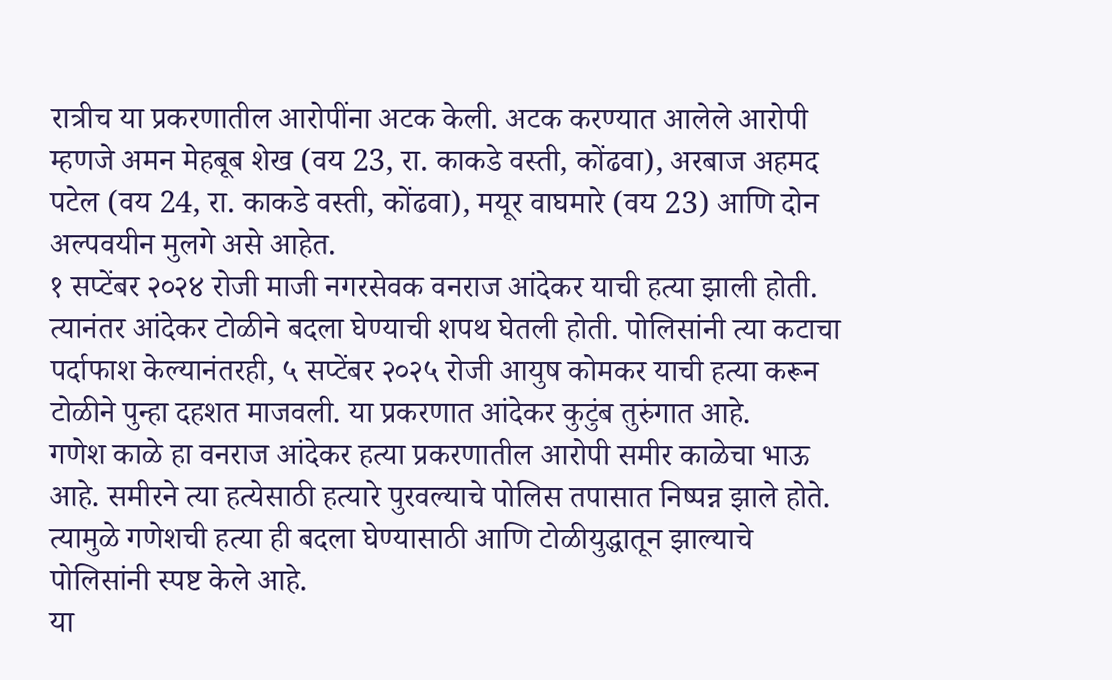रात्रीच या प्रकरणातील आरोपींना अटक केली. अटक करण्यात आलेले आरोपी म्हणजे अमन मेहबूब शेख (वय 23, रा. काकडे वस्ती, कोंढवा), अरबाज अहमद पटेल (वय 24, रा. काकडे वस्ती, कोंढवा), मयूर वाघमारे (वय 23) आणि दोन अल्पवयीन मुलगे असे आहेत.
१ सप्टेंबर २०२४ रोजी माजी नगरसेवक वनराज आंदेकर याची हत्या झाली होती. त्यानंतर आंदेकर टोळीने बदला घेण्याची शपथ घेतली होती. पोलिसांनी त्या कटाचा पर्दाफाश केल्यानंतरही, ५ सप्टेंबर २०२५ रोजी आयुष कोमकर याची हत्या करून टोळीने पुन्हा दहशत माजवली. या प्रकरणात आंदेकर कुटुंब तुरुंगात आहे.
गणेश काळे हा वनराज आंदेकर हत्या प्रकरणातील आरोपी समीर काळेचा भाऊ आहे. समीरने त्या हत्येसाठी हत्यारे पुरवल्याचे पोलिस तपासात निष्पन्न झाले होते. त्यामुळे गणेशची हत्या ही बदला घेण्यासाठी आणि टोळीयुद्धातून झाल्याचे पोलिसांनी स्पष्ट केले आहे.
या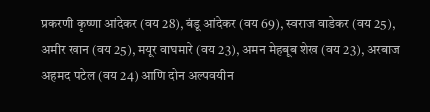प्रकरणी कृष्णा आंदेकर (वय 28), बंडू आंदेकर (वय 69), स्वराज वाडेकर (वय 25), अमीर खान (वय 25), मयूर वाघमारे (वय 23), अमन मेहबूब शेख (वय 23), अरबाज अहमद पटेल (वय 24) आणि दोन अल्पवयीन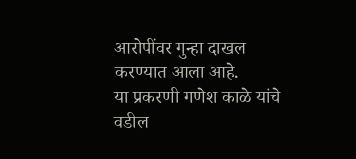आरोपींवर गुन्हा दाखल करण्यात आला आहे.
या प्रकरणी गणेश काळे यांचे वडील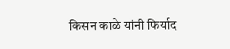किसन काळे यांनी फिर्याद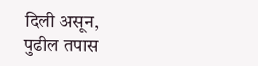दिली असून, पुढील तपास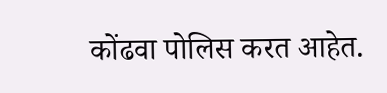कोंढवा पोलिस करत आहेत.